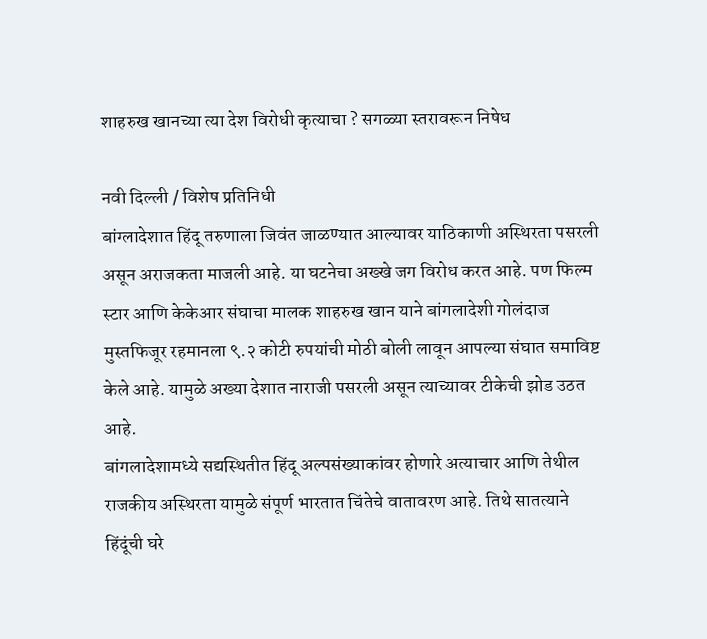शाहरुख खानच्या त्या देश विरोधी कृत्याचा ? सगळ्या स्तरावरून निषेध

नवी दिल्ली / विशेष प्रतिनिधी
बांग्लादेशात हिंदू तरुणाला जिवंत जाळण्यात आल्यावर याठिकाणी अस्थिरता पसरली असून अराजकता माजली आहे. या घटनेचा अख्खे जग विरोध करत आहे. पण फिल्म स्टार आणि केकेआर संघाचा मालक शाहरुख खान याने बांगलादेशी गोलंदाज मुस्तफिजूर रहमानला ९.२ कोटी रुपयांची मोठी बोली लावून आपल्या संघात समाविष्ट केले आहे. यामुळे अख्या देशात नाराजी पसरली असून त्याच्यावर टीकेची झोड उठत आहे.
बांगलादेशामध्ये सद्यस्थितीत हिंदू अल्पसंख्याकांवर होणारे अत्याचार आणि तेथील राजकीय अस्थिरता यामुळे संपूर्ण भारतात चिंतेचे वातावरण आहे. तिथे सातत्याने हिंदूंची घरे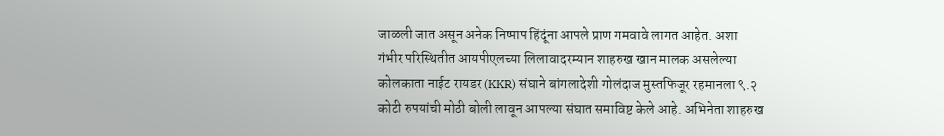जाळली जात असून अनेक निष्पाप हिंदूंना आपले प्राण गमवावे लागत आहेत. अशा गंभीर परिस्थितीत आयपीएलच्या लिलावादरम्यान शाहरुख खान मालक असलेल्या कोलकाता नाईट रायडर (KKR) संघाने बांगलादेशी गोलंदाज मुस्तफिजूर रहमानला ९.२ कोटी रुपयांची मोठी बोली लावून आपल्या संघात समाविष्ट केले आहे. अभिनेता शाहरुख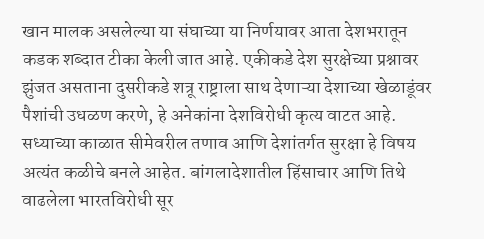खान मालक असलेल्या या संघाच्या या निर्णयावर आता देशभरातून कडक शब्दात टीका केली जात आहे. एकीकडे देश सुरक्षेच्या प्रश्नावर झुंजत असताना दुसरीकडे शत्रू राष्ट्राला साथ देणाऱ्या देशाच्या खेळाडूंवर पैशांची उधळण करणे, हे अनेकांना देशविरोधी कृत्य वाटत आहे.
सध्याच्या काळात सीमेवरील तणाव आणि देशांतर्गत सुरक्षा हे विषय अत्यंत कळीचे बनले आहेत. बांगलादेशातील हिंसाचार आणि तिथे वाढलेला भारतविरोधी सूर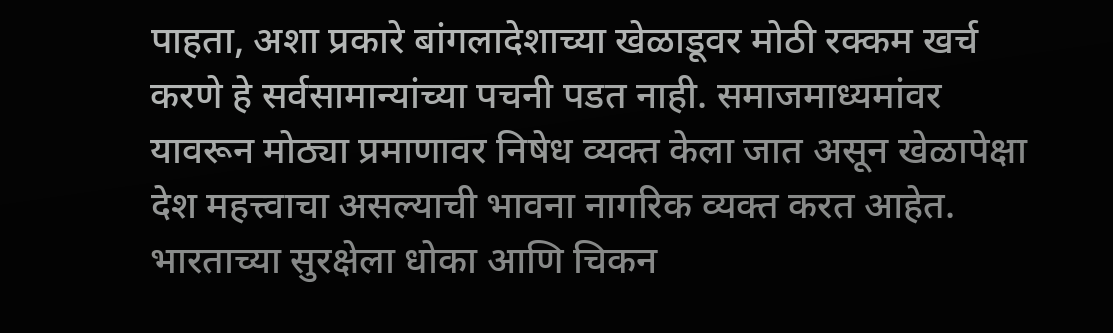पाहता, अशा प्रकारे बांगलादेशाच्या खेळाडूवर मोठी रक्कम खर्च करणे हे सर्वसामान्यांच्या पचनी पडत नाही. समाजमाध्यमांवर यावरून मोठ्या प्रमाणावर निषेध व्यक्त केला जात असून खेळापेक्षा देश महत्त्वाचा असल्याची भावना नागरिक व्यक्त करत आहेत.
भारताच्या सुरक्षेला धोका आणि चिकन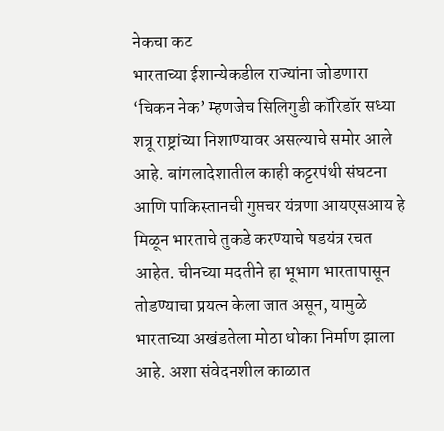नेकचा कट
भारताच्या ईशान्येकडील राज्यांना जोडणारा ‘चिकन नेक’ म्हणजेच सिलिगुडी कॉरिडॉर सध्या शत्रू राष्ट्रांच्या निशाण्यावर असल्याचे समोर आले आहे. बांगलादेशातील काही कट्टरपंथी संघटना आणि पाकिस्तानची गुप्तचर यंत्रणा आयएसआय हे मिळून भारताचे तुकडे करण्याचे षडयंत्र रचत आहेत. चीनच्या मदतीने हा भूभाग भारतापासून तोडण्याचा प्रयत्न केला जात असून, यामुळे भारताच्या अखंडतेला मोठा धोका निर्माण झाला आहे. अशा संवेदनशील काळात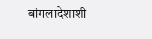बांगलादेशाशी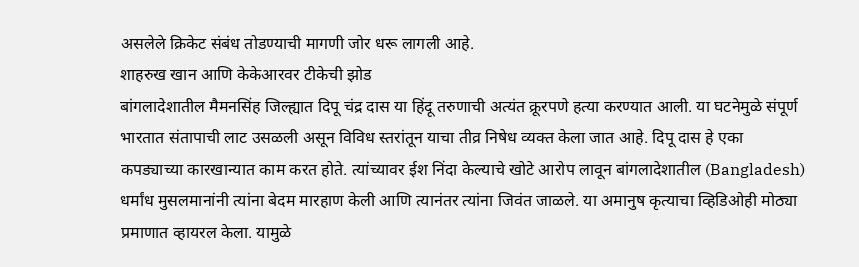असलेले क्रिकेट संबंध तोडण्याची मागणी जोर धरू लागली आहे.
शाहरुख खान आणि केकेआरवर टीकेची झोड
बांगलादेशातील मैमनसिंह जिल्ह्यात दिपू चंद्र दास या हिंदू तरुणाची अत्यंत क्रूरपणे हत्या करण्यात आली. या घटनेमुळे संपूर्ण भारतात संतापाची लाट उसळली असून विविध स्तरांतून याचा तीव्र निषेध व्यक्त केला जात आहे. दिपू दास हे एका कपड्याच्या कारखान्यात काम करत होते. त्यांच्यावर ईश निंदा केल्याचे खोटे आरोप लावून बांगलादेशातील (Bangladesh) धर्मांध मुसलमानांनी त्यांना बेदम मारहाण केली आणि त्यानंतर त्यांना जिवंत जाळले. या अमानुष कृत्याचा व्हिडिओही मोठ्या प्रमाणात व्हायरल केला. यामुळे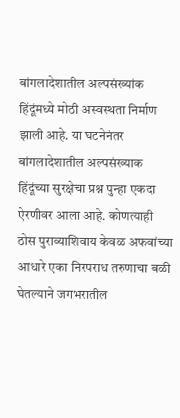बांगलादेशातील अल्पसंख्यांक हिंदूंमध्ये मोठी अस्वस्थता निर्माण झाली आहे. या घटनेनंतर बांगलादेशातील अल्पसंख्याक हिंदूंच्या सुरक्षेचा प्रश्न पुन्हा एकदा ऐरणीवर आला आहे. कोणत्याही ठोस पुराव्याशिवाय केवळ अफवांच्या आधारे एका निरपराध तरुणाचा बळी घेतल्याने जगभरातील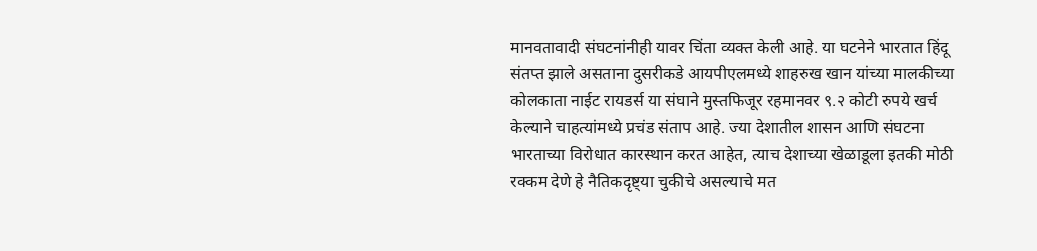मानवतावादी संघटनांनीही यावर चिंता व्यक्त केली आहे. या घटनेने भारतात हिंदू संतप्त झाले असताना दुसरीकडे आयपीएलमध्ये शाहरुख खान यांच्या मालकीच्या कोलकाता नाईट रायडर्स या संघाने मुस्तफिजूर रहमानवर ९.२ कोटी रुपये खर्च केल्याने चाहत्यांमध्ये प्रचंड संताप आहे. ज्या देशातील शासन आणि संघटना भारताच्या विरोधात कारस्थान करत आहेत, त्याच देशाच्या खेळाडूला इतकी मोठी रक्कम देणे हे नैतिकदृष्ट्या चुकीचे असल्याचे मत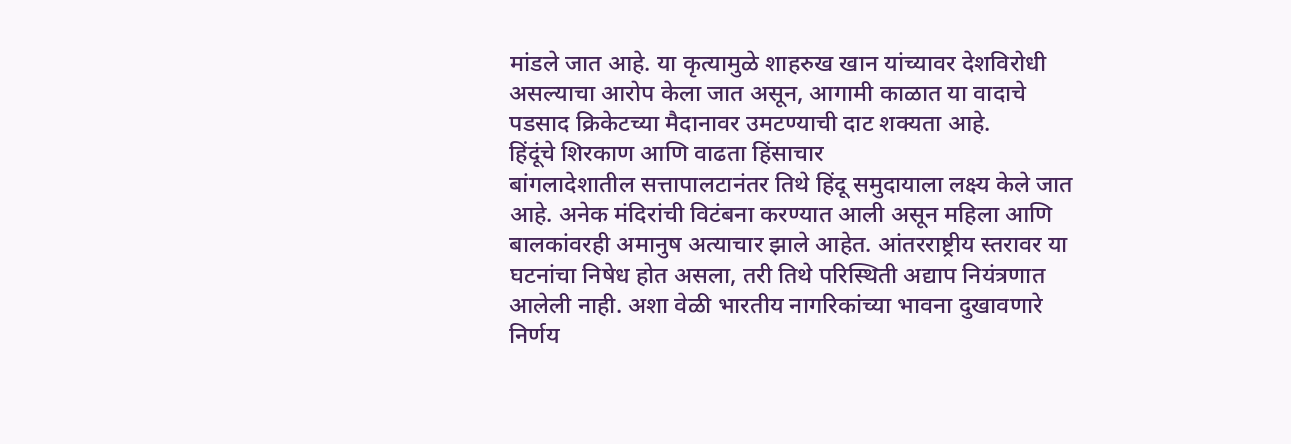मांडले जात आहे. या कृत्यामुळे शाहरुख खान यांच्यावर देशविरोधी असल्याचा आरोप केला जात असून, आगामी काळात या वादाचे पडसाद क्रिकेटच्या मैदानावर उमटण्याची दाट शक्यता आहे.
हिंदूंचे शिरकाण आणि वाढता हिंसाचार
बांगलादेशातील सत्तापालटानंतर तिथे हिंदू समुदायाला लक्ष्य केले जात आहे. अनेक मंदिरांची विटंबना करण्यात आली असून महिला आणि बालकांवरही अमानुष अत्याचार झाले आहेत. आंतरराष्ट्रीय स्तरावर या घटनांचा निषेध होत असला, तरी तिथे परिस्थिती अद्याप नियंत्रणात आलेली नाही. अशा वेळी भारतीय नागरिकांच्या भावना दुखावणारे निर्णय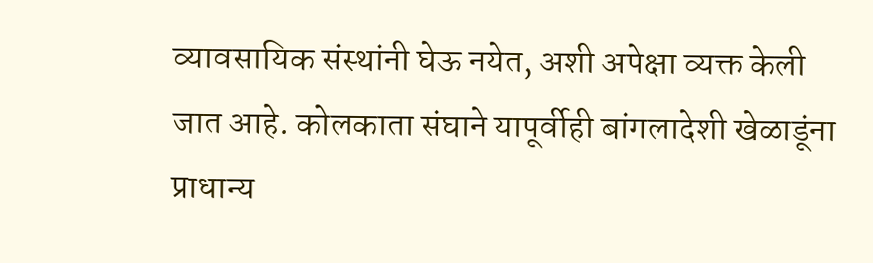व्यावसायिक संस्थांनी घेऊ नयेत, अशी अपेक्षा व्यक्त केली जात आहे. कोलकाता संघाने यापूर्वीही बांगलादेशी खेळाडूंना प्राधान्य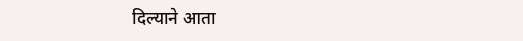दिल्याने आता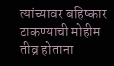त्यांच्यावर बहिष्कार टाकण्याची मोहीम तीव्र होताना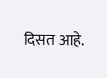दिसत आहे.